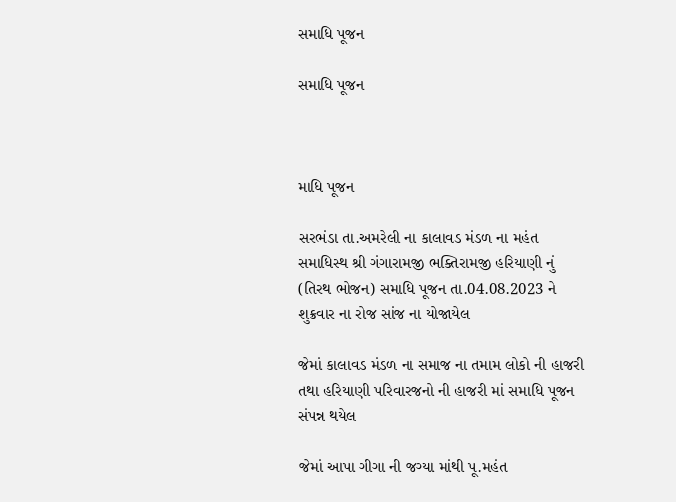સમાધિ પૂજન

સમાધિ પૂજન



માધિ પૂજન

સરભંડા તા.અમરેલી ના કાલાવડ મંડળ ના મહંત સમાધિસ્થ શ્રી ગંગારામજી ભક્તિરામજી હરિયાણી નું (તિરથ ભોજન) સમાધિ પૂજન તા.04.08.2023 ને શુક્રવાર ના રોજ સાંજ ના યોજાયેલ

જેમાં કાલાવડ મંડળ ના સમાજ ના તમામ લોકો ની હાજરી તથા હરિયાણી પરિવારજનો ની હાજરી માં સમાધિ પૂજન સંપન્ન થયેલ

જેમાં આપા ગીગા ની જગ્યા માંથી પૂ.મહંત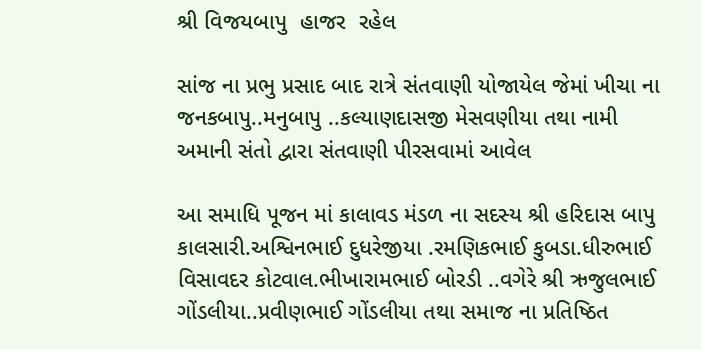શ્રી વિજયબાપુ  હાજર  રહેલ

સાંજ ના પ્રભુ પ્રસાદ બાદ રાત્રે સંતવાણી યોજાયેલ જેમાં ખીચા ના જનકબાપુ..મનુબાપુ ..કલ્યાણદાસજી મેસવણીયા તથા નામી અમાની સંતો દ્વારા સંતવાણી પીરસવામાં આવેલ

આ સમાધિ પૂજન માં કાલાવડ મંડળ ના સદસ્ય શ્રી હરિદાસ બાપુ કાલસારી.અશ્વિનભાઈ દુધરેજીયા .રમણિકભાઈ કુબડા.ધીરુભાઈ વિસાવદર કોટવાલ.ભીખારામભાઈ બોરડી ..વગેરે શ્રી ઋજુલભાઈ ગોંડલીયા..પ્રવીણભાઈ ગોંડલીયા તથા સમાજ ના પ્રતિષ્ઠિત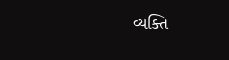વ્યક્તિ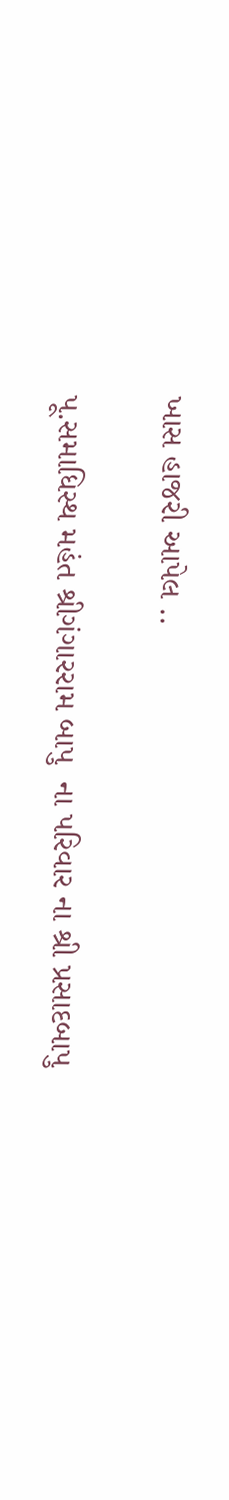ખાસ હાજરી આપેલ ..

પૂ.સમાધિસ્થ મહંત શ્રીગંગારરામ બાપુ  ના પરિવાર ના શ્રી પ્રસાદબાપુ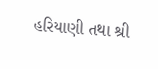હરિયાણી તથા શ્રી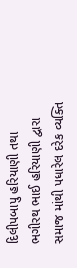દિલીપબાપુ હરિયાણી તથા ભગીરથ ભાઈ હરિયાણી દ્વારા સમાજ માંથી પધારેલ દરેક વ્યક્તિ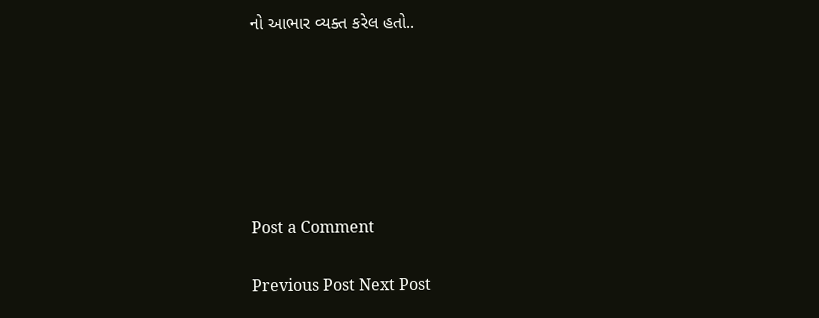નો આભાર વ્યક્ત કરેલ હતો..






Post a Comment

Previous Post Next Post